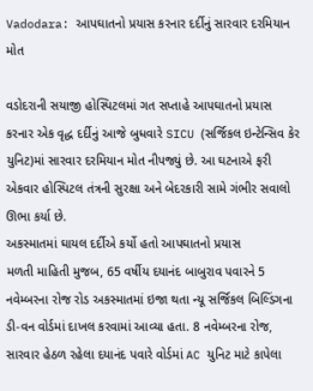Vadodara: આપઘાતનો પ્રયાસ કરનાર દર્દીનું સારવાર દરમિયાન મોત

વડોદરાની સયાજી હોસ્પિટલમાં ગત સપ્તાહે આપઘાતનો પ્રયાસ કરનાર એક વૃદ્ધ દર્દીનું આજે બુધવારે SICU (સર્જિકલ ઇન્ટેન્સિવ કેર યુનિટ)માં સારવાર દરમિયાન મોત નીપજ્યું છે. આ ઘટનાએ ફરી એકવાર હોસ્પિટલ તંત્રની સુરક્ષા અને બેદરકારી સામે ગંભીર સવાલો ઊભા કર્યા છે.
અકસ્માતમાં ઘાયલ દર્દીએ કર્યો હતો આપઘાતનો પ્રયાસ
મળતી માહિતી મુજબ, 65 વર્ષીય દયાનંદ બાબુરાવ પવારને 5 નવેમ્બરના રોજ રોડ અકસ્માતમાં ઇજા થતા ન્યૂ સર્જિકલ બિલ્ડિંગના ડી-વન વોર્ડમાં દાખલ કરવામાં આવ્યા હતા. 8 નવેમ્બરના રોજ, સારવાર હેઠળ રહેલા દયાનંદ પવારે વોર્ડમાં AC યુનિટ માટે કાપેલા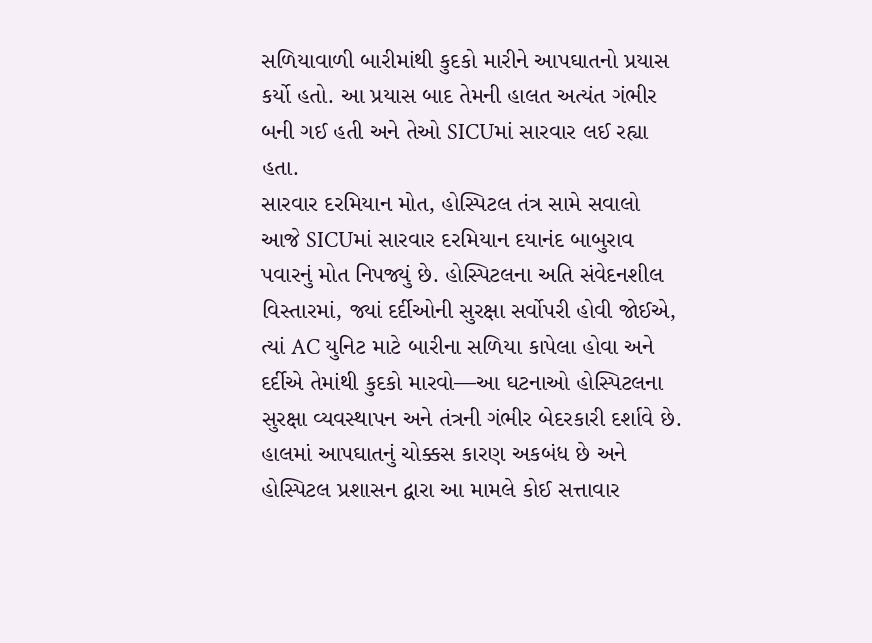સળિયાવાળી બારીમાંથી કુદકો મારીને આપઘાતનો પ્રયાસ કર્યો હતો. આ પ્રયાસ બાદ તેમની હાલત અત્યંત ગંભીર બની ગઈ હતી અને તેઓ SICUમાં સારવાર લઈ રહ્યા હતા.
સારવાર દરમિયાન મોત, હોસ્પિટલ તંત્ર સામે સવાલો
આજે SICUમાં સારવાર દરમિયાન દયાનંદ બાબુરાવ પવારનું મોત નિપજ્યું છે. હોસ્પિટલના અતિ સંવેદનશીલ વિસ્તારમાં, જ્યાં દર્દીઓની સુરક્ષા સર્વોપરી હોવી જોઈએ, ત્યાં AC યુનિટ માટે બારીના સળિયા કાપેલા હોવા અને દર્દીએ તેમાંથી કુદકો મારવો—આ ઘટનાઓ હોસ્પિટલના સુરક્ષા વ્યવસ્થાપન અને તંત્રની ગંભીર બેદરકારી દર્શાવે છે.
હાલમાં આપઘાતનું ચોક્કસ કારણ અકબંધ છે અને હોસ્પિટલ પ્રશાસન દ્વારા આ મામલે કોઈ સત્તાવાર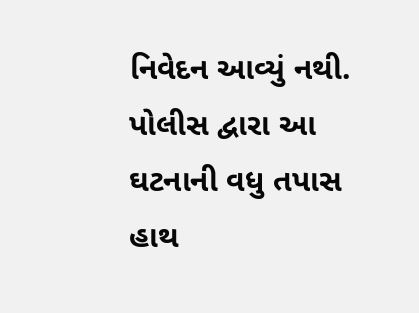નિવેદન આવ્યું નથી. પોલીસ દ્વારા આ ઘટનાની વધુ તપાસ હાથ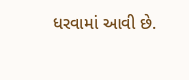ધરવામાં આવી છે.